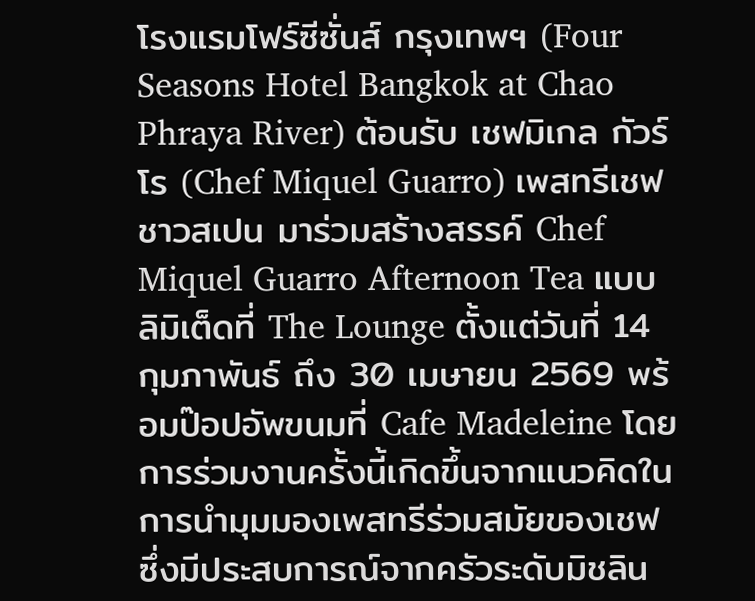โรงแรมโฟร์ซีซั่นส์ กรุงเทพฯ (Four Seasons Hotel Bangkok at Chao Phraya River) ต้อนรับ เชฟมิเกล กัวร์โร (Chef Miquel Guarro) เพสทรีเชฟชาวสเปน มาร่วมสร้างสรรค์ Chef Miquel Guarro Afternoon Tea แบบลิมิเต็ดที่ The Lounge ตั้งแต่วันที่ 14 กุมภาพันธ์ ถึง 30 เมษายน 2569 พร้อมป๊อปอัพขนมที่ Cafe Madeleine โดยการร่วมงานครั้งนี้เกิดขึ้นจากแนวคิดในการนำมุมมองเพสทรีร่วมสมัยของเชฟ ซึ่งมีประสบการณ์จากครัวระดับมิชลิน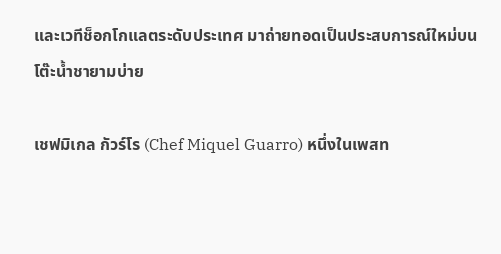และเวทีช็อกโกแลตระดับประเทศ มาถ่ายทอดเป็นประสบการณ์ใหม่บนโต๊ะน้ำชายามบ่าย

เชฟมิเกล กัวร์โร (Chef Miquel Guarro) หนึ่งในเพสท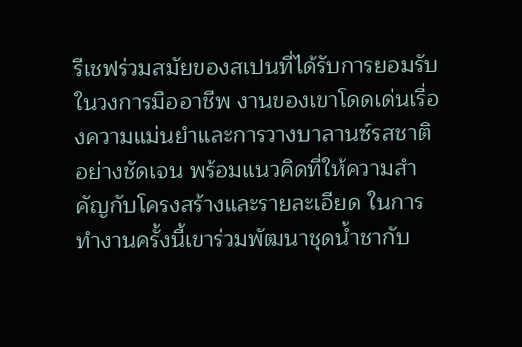รีเชฟร่วมสมัยของสเปนที่ได้รับการยอมรับในวงการมืออาชีพ งานของเขาโดดเด่นเรื่องความแม่นยำและการวางบาลานซ์รสชาติอย่างชัดเจน พร้อมแนวคิดที่ให้ความสำคัญกับโครงสร้างและรายละเอียด ในการทำงานครั้งนี้เขาร่วมพัฒนาชุดน้ำชากับ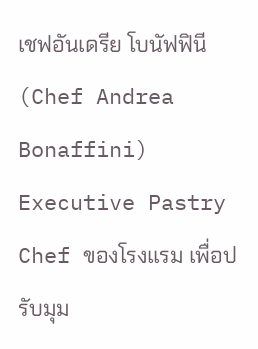เชฟอันเดรีย โบนัฟฟินี (Chef Andrea Bonaffini) Executive Pastry Chef ของโรงแรม เพื่อปรับมุม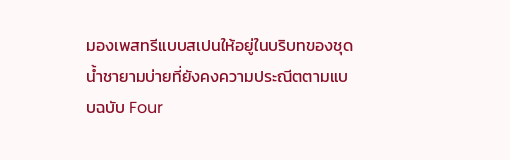มองเพสทรีแบบสเปนให้อยู่ในบริบทของชุดน้ำชายามบ่ายที่ยังคงความประณีตตามแบบฉบับ Four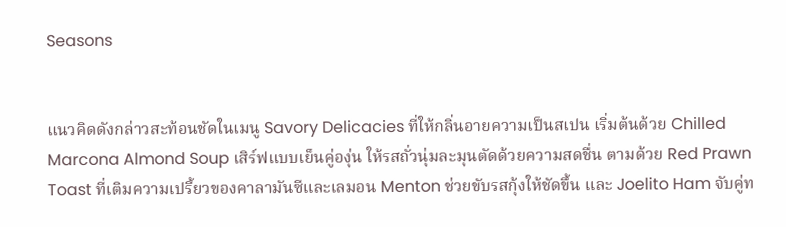Seasons


แนวคิดดังกล่าวสะท้อนชัดในเมนู Savory Delicacies ที่ให้กลิ่นอายความเป็นสเปน เริ่มต้นด้วย Chilled Marcona Almond Soup เสิร์ฟแบบเย็นคู่องุ่น ให้รสถั่วนุ่มละมุนตัดด้วยความสดชื่น ตามด้วย Red Prawn Toast ที่เติมความเปรี้ยวของคาลามันซีและเลมอน Menton ช่วยขับรสกุ้งให้ชัดขึ้น และ Joelito Ham จับคู่ท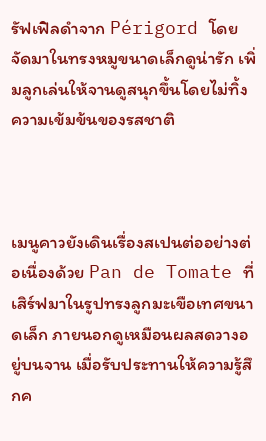รัฟเฟิลดำจาก Périgord โดยจัดมาในทรงหมูขนาดเล็กดูน่ารัก เพิ่มลูกเล่นให้จานดูสนุกขึ้นโดยไม่ทิ้งความเข้มข้นของรสชาติ



เมนูคาวยังเดินเรื่องสเปนต่ออย่างต่อเนื่องด้วย Pan de Tomate ที่เสิร์ฟมาในรูปทรงลูกมะเขือเทศขนาดเล็ก ภายนอกดูเหมือนผลสดวางอยู่บนจาน เมื่อรับประทานให้ความรู้สึกค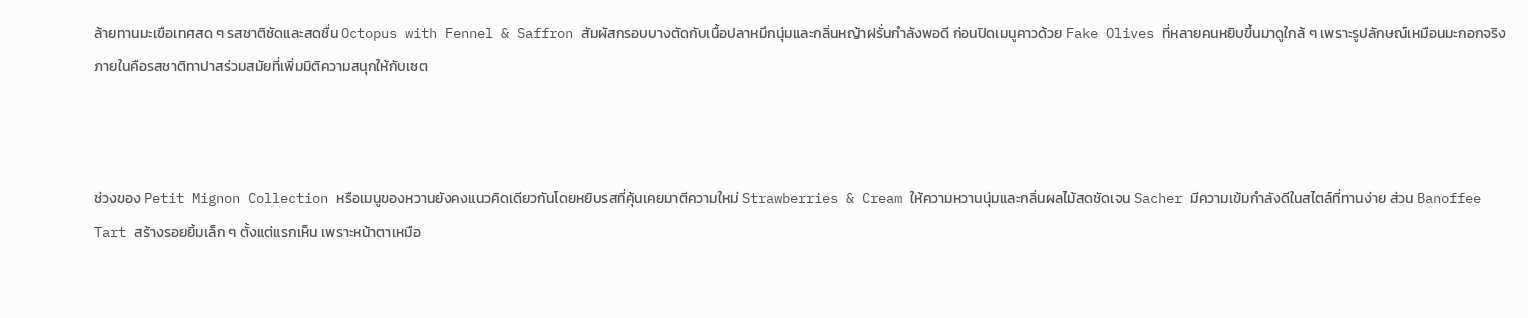ล้ายทานมะเขือเทศสด ๆ รสชาติชัดและสดชื่น Octopus with Fennel & Saffron สัมผัสกรอบบางตัดกับเนื้อปลาหมึกนุ่มและกลิ่นหญ้าฝรั่นกำลังพอดี ก่อนปิดเมนูคาวด้วย Fake Olives ที่หลายคนหยิบขึ้นมาดูใกล้ ๆ เพราะรูปลักษณ์เหมือนมะกอกจริง ภายในคือรสชาติทาปาสร่วมสมัยที่เพิ่มมิติความสนุกให้กับเซต



ช่วงของ Petit Mignon Collection หรือเมนูของหวานยังคงแนวคิดเดียวกันโดยหยิบรสที่คุ้นเคยมาตีความใหม่ Strawberries & Cream ให้ความหวานนุ่มและกลิ่นผลไม้สดชัดเจน Sacher มีความเข้มกำลังดีในสไตล์ที่ทานง่าย ส่วน Banoffee Tart สร้างรอยยิ้มเล็ก ๆ ตั้งแต่แรกเห็น เพราะหน้าตาเหมือ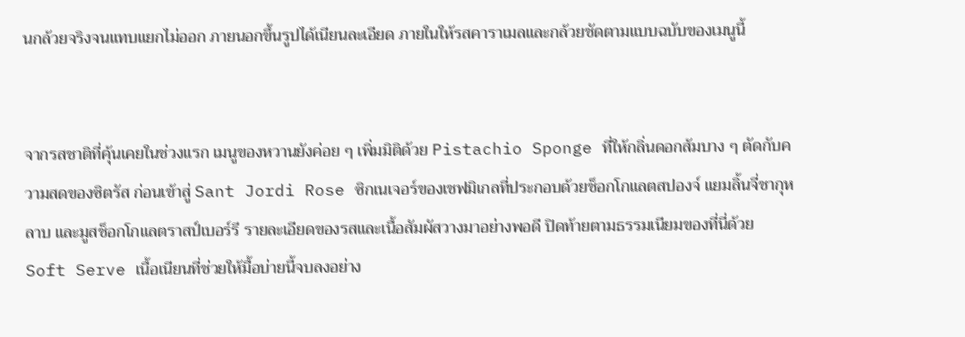นกล้วยจริงจนแทบแยกไม่ออก ภายนอกขึ้นรูปได้เนียนละเอียด ภายในให้รสคาราเมลและกล้วยชัดตามแบบฉบับของเมนูนี้


จากรสชาติที่คุ้นเคยในช่วงแรก เมนูของหวานยังค่อย ๆ เพิ่มมิติด้วย Pistachio Sponge ที่ให้กลิ่นดอกส้มบาง ๆ ตัดกับความสดของซิตรัส ก่อนเข้าสู่ Sant Jordi Rose ซิกเนเจอร์ของเชฟมิเกลที่ประกอบด้วยช็อกโกแลตสปองจ์ แยมลิ้นจี่ชากุหลาบ และมูสช็อกโกแลตราสป์เบอร์รี รายละเอียดของรสและเนื้อสัมผัสวางมาอย่างพอดี ปิดท้ายตามธรรมเนียมของที่นี่ด้วย Soft Serve เนื้อเนียนที่ช่วยให้มื้อบ่ายนี้จบลงอย่าง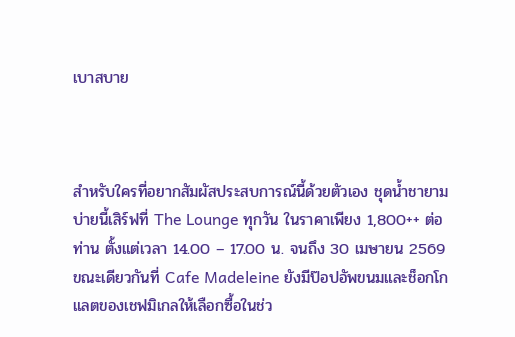เบาสบาย



สำหรับใครที่อยากสัมผัสประสบการณ์นี้ด้วยตัวเอง ชุดน้ำชายามบ่ายนี้เสิร์ฟที่ The Lounge ทุกวัน ในราคาเพียง 1,800++ ต่อท่าน ตั้งแต่เวลา 14.00 – 17.00 น. จนถึง 30 เมษายน 2569 ขณะเดียวกันที่ Cafe Madeleine ยังมีป๊อปอัพขนมและช็อกโกแลตของเชฟมิเกลให้เลือกซื้อในช่ว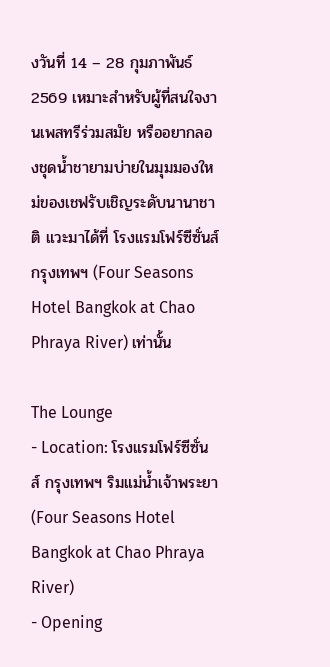งวันที่ 14 – 28 กุมภาพันธ์ 2569 เหมาะสำหรับผู้ที่สนใจงานเพสทรีร่วมสมัย หรืออยากลองชุดน้ำชายามบ่ายในมุมมองใหม่ของเชฟรับเชิญระดับนานาชาติ แวะมาได้ที่ โรงแรมโฟร์ซีซั่นส์ กรุงเทพฯ (Four Seasons Hotel Bangkok at Chao Phraya River) เท่านั้น

The Lounge
- Location: โรงแรมโฟร์ซีซั่นส์ กรุงเทพฯ ริมแม่นํ้าเจ้าพระยา (Four Seasons Hotel Bangkok at Chao Phraya River)
- Opening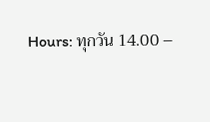Hours: ทุกวัน 14.00 –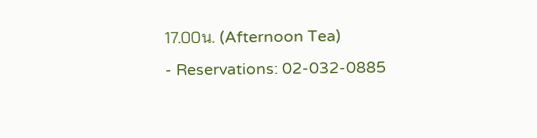17.00น. (Afternoon Tea)
- Reservations: 02-032-0885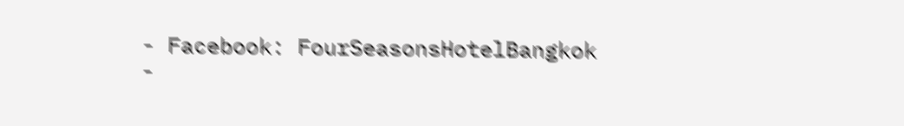- Facebook: FourSeasonsHotelBangkok
-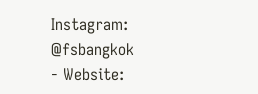Instagram: @fsbangkok
- Website: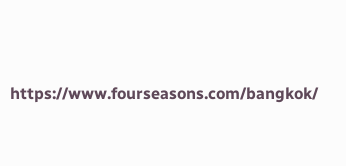https://www.fourseasons.com/bangkok/